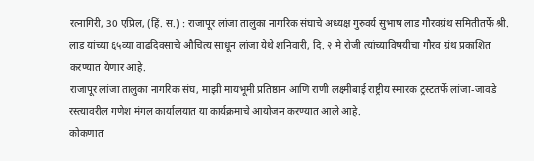रत्नागिरी, 30 एप्रिल, (हिं. स.) : राजापूर लांजा तालुका नागरिक संघाचे अध्यक्ष गुरुवर्य सुभाष लाड गौरवग्रंथ समितीतर्फे श्री. लाड यांच्या ६५व्या वाढदिवसाचे औचित्य साधून लांजा येथे शनिवारी, दि. २ मे रोजी त्यांच्याविषयीचा गौरव ग्रंथ प्रकाशित करण्यात येणार आहे.
राजापूर लांजा तालुका नागरिक संघ, माझी मायभूमी प्रतिष्ठान आणि राणी लक्ष्मीबाई राष्ट्रीय स्मारक ट्रस्टतर्फे लांजा-जावडे रस्त्यावरील गणेश मंगल कार्यालयात या कार्यक्रमाचे आयोजन करण्यात आले आहे.
कोकणात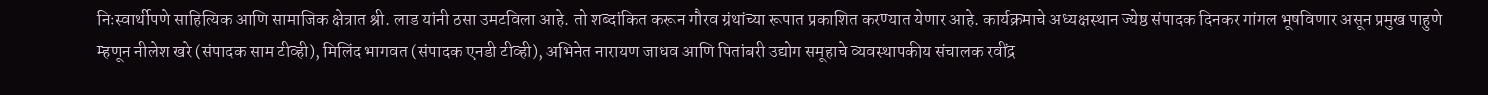निःस्वार्थीपणे साहित्यिक आणि सामाजिक क्षेत्रात श्री. लाड यांनी ठसा उमटविला आहे. तो शब्दांकित करून गौरव ग्रंथांच्या रूपात प्रकाशित करण्यात येणार आहे. कार्यक्रमाचे अध्यक्षस्थान ज्येष्ठ संपादक दिनकर गांगल भूषविणार असून प्रमुख पाहुणे म्हणून नीलेश खरे (संपादक साम टीव्ही), मिलिंद भागवत (संपादक एनडी टीव्ही), अभिनेत नारायण जाधव आणि पितांबरी उद्योग समूहाचे व्यवस्थापकीय संचालक रवींद्र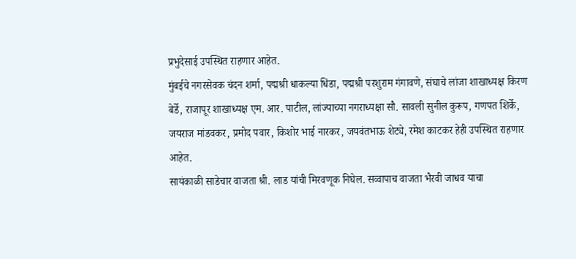प्रभुदेसाई उपस्थित राहणार आहेत.
मुंबईचे नगरसेवक चंदन शर्मा, पद्मश्री धाकल्या धिंडा, पद्मश्री परशुराम गंगावणे, संघाचे लांजा शाखाध्यक्ष किरण बेर्डे, राजापूर शाखाध्यक्ष एम. आर. पाटील, लांज्याच्या नगराध्यक्षा सौ. सावली सुनील कुरूप, गणपत शिर्के, जयराज मांडवकर, प्रमोद पवार, किशोर भाई नारकर, जयवंतभाऊ शेट्ये, रमेश काटकर हेही उपस्थित राहणार आहेत.
सायंकाळी साडेचार वाजता श्री. लाड यांची मिरवणूक निघेल. सव्वापाच वाजता भैरवी जाधव याचा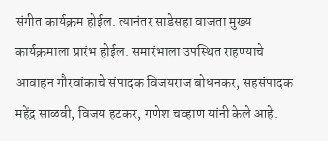संगीत कार्यक्रम होईल. त्यानंतर साडेसहा वाजता मुख्य कार्यक्रमाला प्रारंभ होईल. समारंभाला उपस्थित राहण्याचे आवाहन गौरवांकाचे संपादक विजयराज बोधनकर, सहसंपादक महेंद्र साळवी, विजय हटकर, गणेश चव्हाण यांनी केले आहे.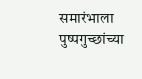समारंभाला पुष्पगुच्छांच्या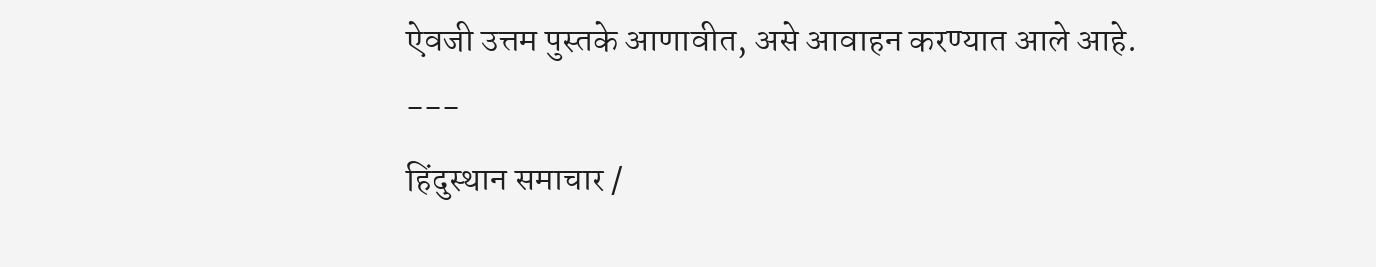ऐवजी उत्तम पुस्तके आणावीत, असे आवाहन करण्यात आले आहे.
---
हिंदुस्थान समाचार /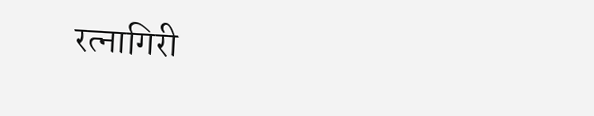रत्नागिरी